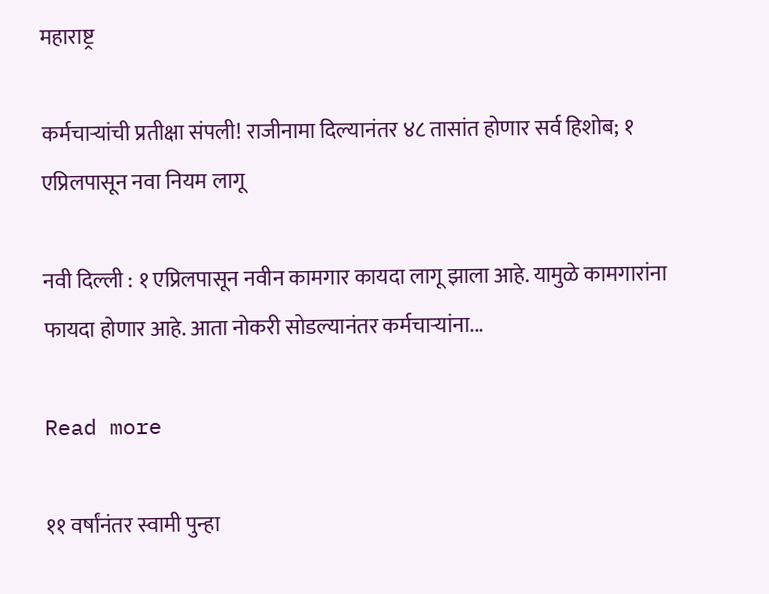महाराष्ट्र

कर्मचाऱ्यांची प्रतीक्षा संपली! राजीनामा दिल्यानंतर ४८ तासांत होणार सर्व हिशोब; १ एप्रिलपासून नवा नियम लागू

नवी दिल्ली : १ एप्रिलपासून नवीन कामगार कायदा लागू झाला आहे. यामुळे कामगारांना फायदा होणार आहे. आता नोकरी सोडल्यानंतर कर्मचाऱ्यांना...

Read more

११ वर्षांनंतर स्वामी पुन्हा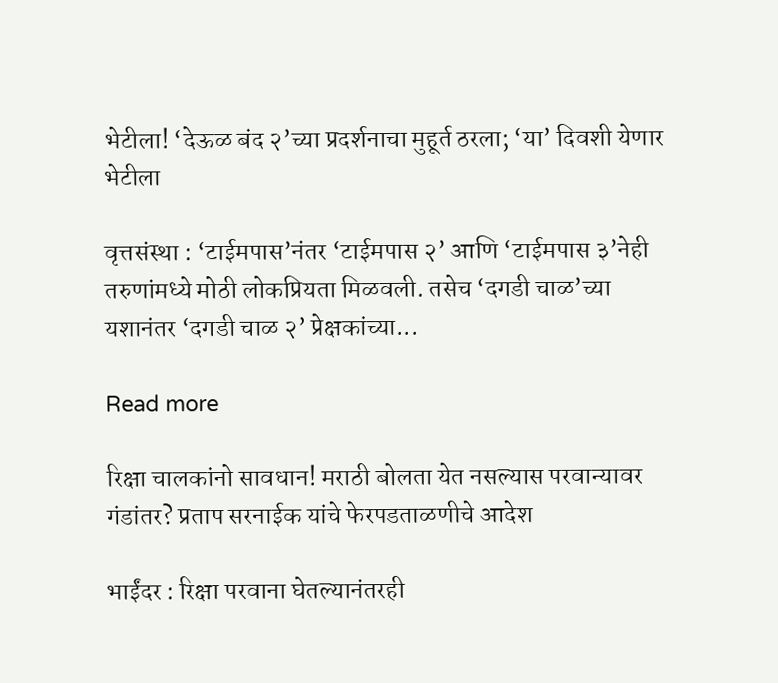भेटीला! ‘देऊळ बंद २’च्या प्रदर्शनाचा मुहूर्त ठरला; ‘या’ दिवशी येणार भेटीला

वृत्तसंस्था : ‘टाईमपास’नंतर ‘टाईमपास २’ आणि ‘टाईमपास ३’नेही तरुणांमध्ये मोठी लोकप्रियता मिळवली. तसेच ‘दगडी चाळ’च्या यशानंतर ‘दगडी चाळ २’ प्रेक्षकांच्या...

Read more

रिक्षा चालकांनो सावधान! मराठी बोलता येत नसल्यास परवान्यावर गंडांतर? प्रताप सरनाईक यांचे फेरपडताळणीचे आदेश

भाईंदर : रिक्षा परवाना घेतल्यानंतरही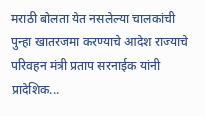मराठी बोलता येत नसलेल्या चालकांची पुन्हा खातरजमा करण्याचे आदेश राज्याचे परिवहन मंत्री प्रताप सरनाईक यांनी प्रादेशिक...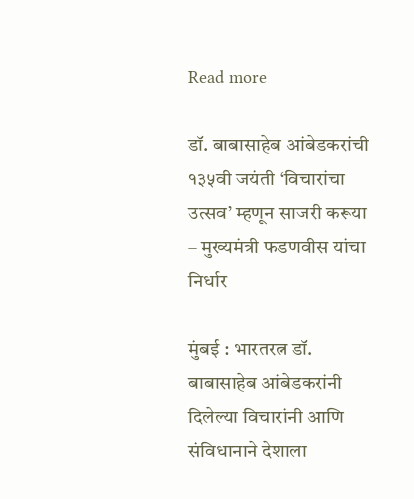Read more

डॉ. बाबासाहेब आंबेडकरांची १३५वी जयंती ‘विचारांचा उत्सव’ म्हणून साजरी करूया – मुख्यमंत्री फडणवीस यांचा निर्धार

मुंबई : भारतरत्न डॉ. बाबासाहेब आंबेडकरांनी दिलेल्या विचारांनी आणि संविधानाने देशाला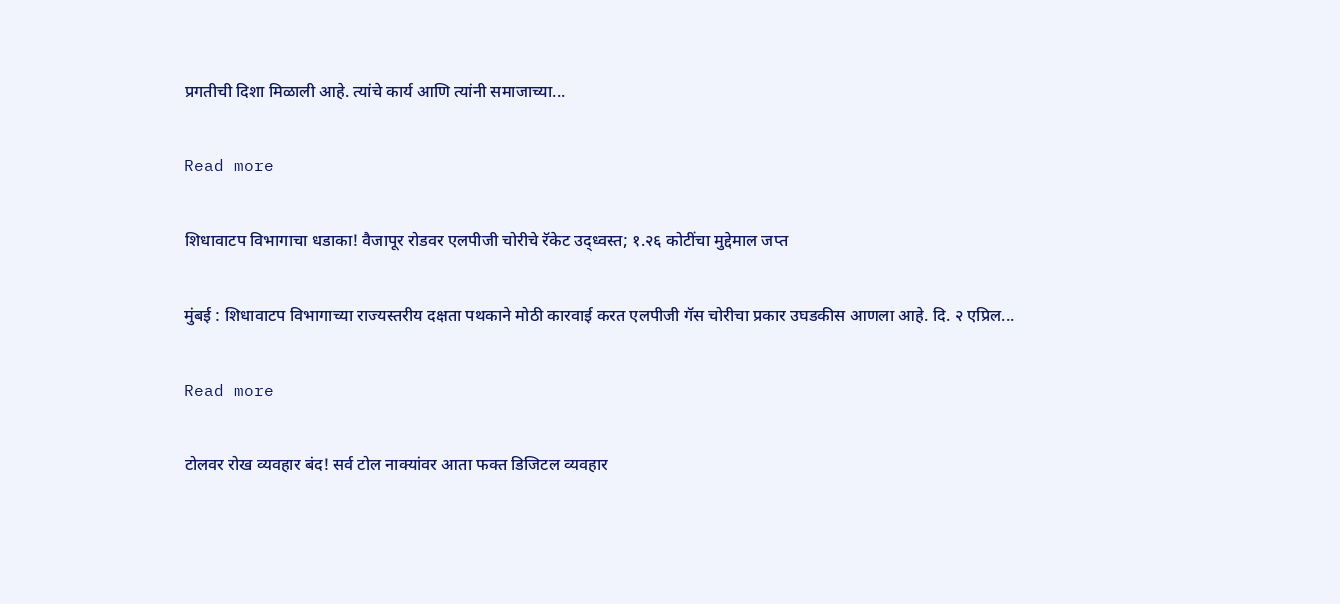प्रगतीची दिशा मिळाली आहे. त्यांचे कार्य आणि त्यांनी समाजाच्या...

Read more

शिधावाटप विभागाचा धडाका! वैजापूर रोडवर एलपीजी चोरीचे रॅकेट उद्ध्वस्त; १.२६ कोटींचा मुद्देमाल जप्त

मुंबई : शिधावाटप विभागाच्या राज्यस्तरीय दक्षता पथकाने मोठी कारवाई करत एलपीजी गॅस चोरीचा प्रकार उघडकीस आणला आहे. दि. २ एप्रिल...

Read more

टोलवर रोख व्यवहार बंद! सर्व टोल नाक्यांवर आता फक्त डिजिटल व्यवहार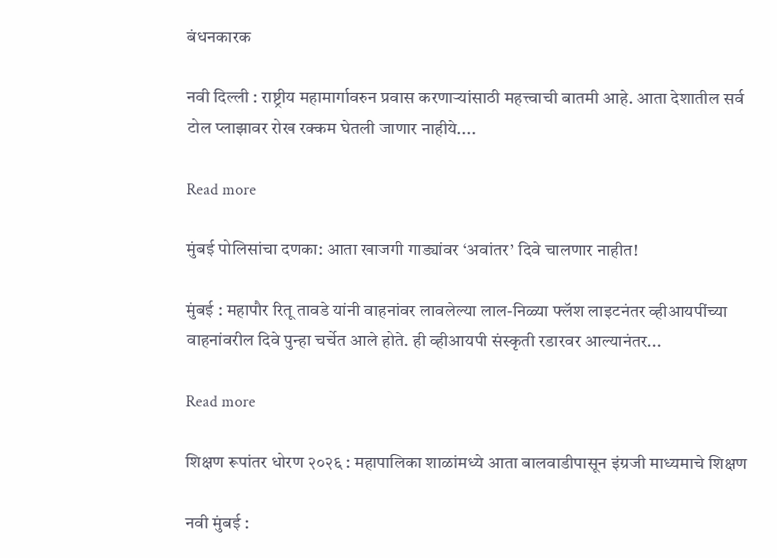बंधनकारक

नवी दिल्ली : राष्ट्रीय महामार्गावरुन प्रवास करणाऱ्यांसाठी महत्त्वाची बातमी आहे. आता देशातील सर्व टोल प्लाझावर रोख रक्कम घेतली जाणार नाहीये....

Read more

मुंबई पोलिसांचा दणका: आता खाजगी गाड्यांवर ‘अवांतर’ दिवे चालणार नाहीत!

मुंबई : महापौर रितू तावडे यांनी वाहनांवर लावलेल्या लाल-निळ्या फ्लॅश लाइटनंतर व्हीआयपींच्या वाहनांवरील दिवे पुन्हा चर्चेत आले होते. ही व्हीआयपी संस्कृती रडारवर आल्यानंतर...

Read more

शिक्षण रूपांतर धोरण २०२६ : महापालिका शाळांमध्ये आता बालवाडीपासून इंग्रजी माध्यमाचे शिक्षण

नवी मुंबई :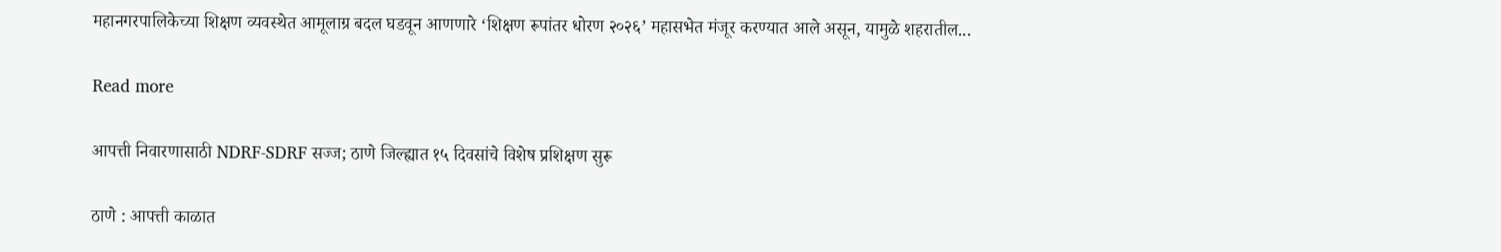महानगरपालिकेच्या शिक्षण व्यवस्थेत आमूलाग्र बदल घडवून आणणारे ‘शिक्षण रूपांतर धोरण २०२६’ महासभेत मंजूर करण्यात आले असून, यामुळे शहरातील...

Read more

आपत्ती निवारणासाठी NDRF-SDRF सज्ज; ठाणे जिल्ह्यात १५ दिवसांचे विशेष प्रशिक्षण सुरू

ठाणे : आपत्ती काळात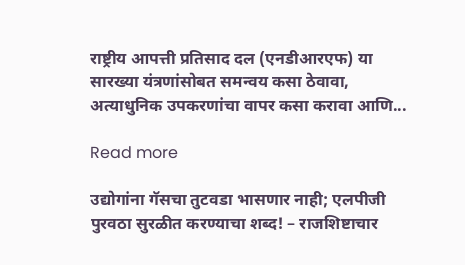राष्ट्रीय आपत्ती प्रतिसाद दल (एनडीआरएफ) या सारख्या यंत्रणांसोबत समन्वय कसा ठेवावा, अत्याधुनिक उपकरणांचा वापर कसा करावा आणि...

Read more

उद्योगांना गॅसचा तुटवडा भासणार नाही; एलपीजी पुरवठा सुरळीत करण्याचा शब्द! – राजशिष्टाचार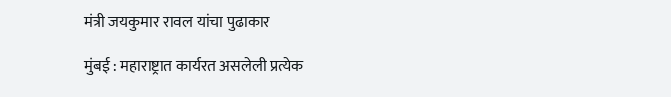मंत्री जयकुमार रावल यांचा पुढाकार

मुंबई : महाराष्ट्रात कार्यरत असलेली प्रत्येक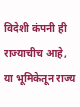विदेशी कंपनी ही राज्याचीच आहे, या भूमिकेतून राज्य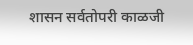शासन सर्वतोपरी काळजी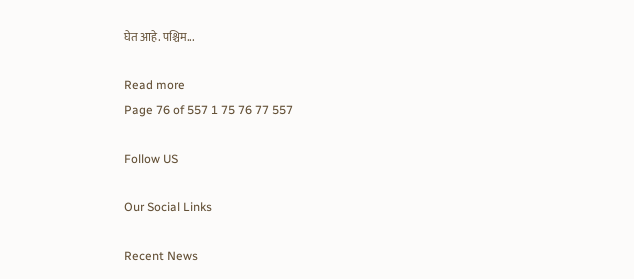घेत आहे. पश्चिम...

Read more
Page 76 of 557 1 75 76 77 557

Follow US

Our Social Links

Recent News